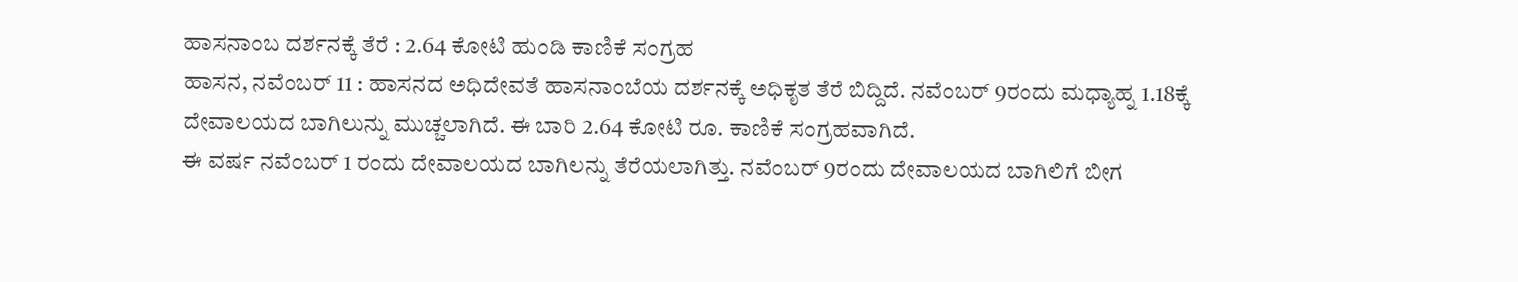ಹಾಸನಾಂಬ ದರ್ಶನಕ್ಕೆ ತೆರೆ : 2.64 ಕೋಟಿ ಹುಂಡಿ ಕಾಣಿಕೆ ಸಂಗ್ರಹ
ಹಾಸನ, ನವೆಂಬರ್ 11 : ಹಾಸನದ ಅಧಿದೇವತೆ ಹಾಸನಾಂಬೆಯ ದರ್ಶನಕ್ಕೆ ಅಧಿಕೃತ ತೆರೆ ಬಿದ್ದಿದೆ. ನವೆಂಬರ್ 9ರಂದು ಮಧ್ಯಾಹ್ನ 1.18ಕ್ಕೆ ದೇವಾಲಯದ ಬಾಗಿಲುನ್ನು ಮುಚ್ಚಲಾಗಿದೆ. ಈ ಬಾರಿ 2.64 ಕೋಟಿ ರೂ. ಕಾಣಿಕೆ ಸಂಗ್ರಹವಾಗಿದೆ.
ಈ ವರ್ಷ ನವೆಂಬರ್ 1 ರಂದು ದೇವಾಲಯದ ಬಾಗಿಲನ್ನು ತೆರೆಯಲಾಗಿತ್ತು. ನವೆಂಬರ್ 9ರಂದು ದೇವಾಲಯದ ಬಾಗಿಲಿಗೆ ಬೀಗ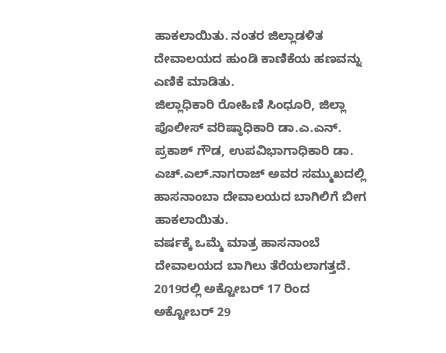ಹಾಕಲಾಯಿತು. ನಂತರ ಜಿಲ್ಲಾಡಳಿತ ದೇವಾಲಯದ ಹುಂಡಿ ಕಾಣಿಕೆಯ ಹಣವನ್ನು ಎಣಿಕೆ ಮಾಡಿತು.
ಜಿಲ್ಲಾಧಿಕಾರಿ ರೋಹಿಣಿ ಸಿಂಧೂರಿ, ಜಿಲ್ಲಾ ಪೊಲೀಸ್ ವರಿಷ್ಠಾಧಿಕಾರಿ ಡಾ.ಎ.ಎನ್. ಪ್ರಕಾಶ್ ಗೌಡ, ಉಪವಿಭಾಗಾಧಿಕಾರಿ ಡಾ. ಎಚ್.ಎಲ್.ನಾಗರಾಜ್ ಅವರ ಸಮ್ಮುಖದಲ್ಲಿ ಹಾಸನಾಂಬಾ ದೇವಾಲಯದ ಬಾಗಿಲಿಗೆ ಬೀಗ ಹಾಕಲಾಯಿತು.
ವರ್ಷಕ್ಕೆ ಒಮ್ಮೆ ಮಾತ್ರ ಹಾಸನಾಂಬೆ ದೇವಾಲಯದ ಬಾಗಿಲು ತೆರೆಯಲಾಗತ್ತದೆ. 2019ರಲ್ಲಿ ಅಕ್ಟೋಬರ್ 17 ರಿಂದ ಅಕ್ಟೋಬರ್ 29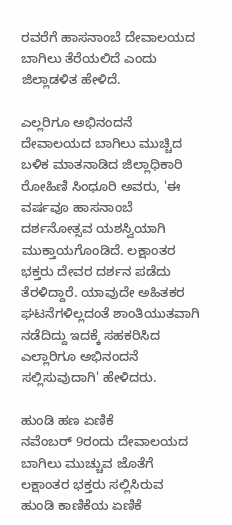ರವರೆಗೆ ಹಾಸನಾಂಬೆ ದೇವಾಲಯದ ಬಾಗಿಲು ತೆರೆಯಲಿದೆ ಎಂದು ಜಿಲ್ಲಾಡಳಿತ ಹೇಳಿದೆ.

ಎಲ್ಲರಿಗೂ ಅಭಿನಂದನೆ
ದೇವಾಲಯದ ಬಾಗಿಲು ಮುಚ್ಚಿದ ಬಳಿಕ ಮಾತನಾಡಿದ ಜಿಲ್ಲಾಧಿಕಾರಿ ರೋಹಿಣಿ ಸಿಂಧೂರಿ ಅವರು, 'ಈ ವರ್ಷವೂ ಹಾಸನಾಂಬೆ ದರ್ಶನೋತ್ಸವ ಯಶಸ್ವಿಯಾಗಿ ಮುಕ್ತಾಯಗೊಂಡಿದೆ. ಲಕ್ಷಾಂತರ ಭಕ್ತರು ದೇವರ ದರ್ಶನ ಪಡೆದು ತೆರಳಿದ್ದಾರೆ. ಯಾವುದೇ ಅಹಿತಕರ ಘಟನೆಗಳಿಲ್ಲದಂತೆ ಶಾಂತಿಯುತವಾಗಿ ನಡೆದಿದ್ದು ಇದಕ್ಕೆ ಸಹಕರಿಸಿದ ಎಲ್ಲಾರಿಗೂ ಅಭಿನಂದನೆ ಸಲ್ಲಿಸುವುದಾಗಿ' ಹೇಳಿದರು.

ಹುಂಡಿ ಹಣ ಏಣಿಕೆ
ನವೆಂಬರ್ 9ರಂದು ದೇವಾಲಯದ ಬಾಗಿಲು ಮುಚ್ಚುವ ಜೊತೆಗೆ ಲಕ್ಷಾಂತರ ಭಕ್ತರು ಸಲ್ಲಿಸಿರುವ ಹುಂಡಿ ಕಾಣಿಕೆಯ ಏಣಿಕೆ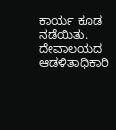ಕಾರ್ಯ ಕೂಡ ನಡೆಯಿತು. ದೇವಾಲಯದ ಆಡಳಿತಾಧಿಕಾರಿ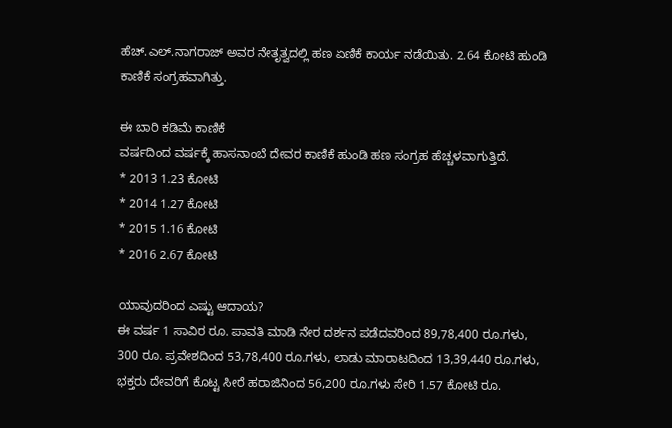ಹೆಚ್.ಎಲ್.ನಾಗರಾಜ್ ಅವರ ನೇತೃತ್ವದಲ್ಲಿ ಹಣ ಏಣಿಕೆ ಕಾರ್ಯ ನಡೆಯಿತು. 2.64 ಕೋಟಿ ಹುಂಡಿ ಕಾಣಿಕೆ ಸಂಗ್ರಹವಾಗಿತ್ತು.

ಈ ಬಾರಿ ಕಡಿಮೆ ಕಾಣಿಕೆ
ವರ್ಷದಿಂದ ವರ್ಷಕ್ಕೆ ಹಾಸನಾಂಬೆ ದೇವರ ಕಾಣಿಕೆ ಹುಂಡಿ ಹಣ ಸಂಗ್ರಹ ಹೆಚ್ಚಳವಾಗುತ್ತಿದೆ.
* 2013 1.23 ಕೋಟಿ
* 2014 1.27 ಕೋಟಿ
* 2015 1.16 ಕೋಟಿ
* 2016 2.67 ಕೋಟಿ

ಯಾವುದರಿಂದ ಎಷ್ಟು ಆದಾಯ?
ಈ ವರ್ಷ 1 ಸಾವಿರ ರೂ. ಪಾವತಿ ಮಾಡಿ ನೇರ ದರ್ಶನ ಪಡೆದವರಿಂದ 89,78,400 ರೂ.ಗಳು, 300 ರೂ. ಪ್ರವೇಶದಿಂದ 53,78,400 ರೂ.ಗಳು, ಲಾಡು ಮಾರಾಟದಿಂದ 13,39,440 ರೂ.ಗಳು, ಭಕ್ತರು ದೇವರಿಗೆ ಕೊಟ್ಟ ಸೀರೆ ಹರಾಜಿನಿಂದ 56,200 ರೂ.ಗಳು ಸೇರಿ 1.57 ಕೋಟಿ ರೂ.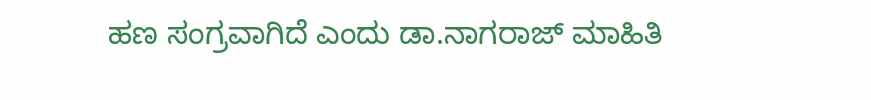ಹಣ ಸಂಗ್ರವಾಗಿದೆ ಎಂದು ಡಾ.ನಾಗರಾಜ್ ಮಾಹಿತಿ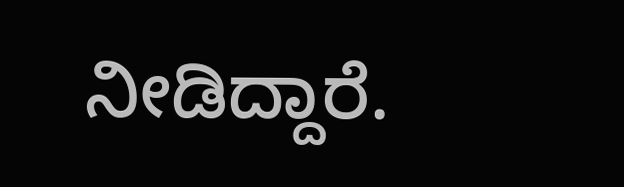ನೀಡಿದ್ದಾರೆ.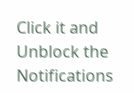Click it and Unblock the Notifications